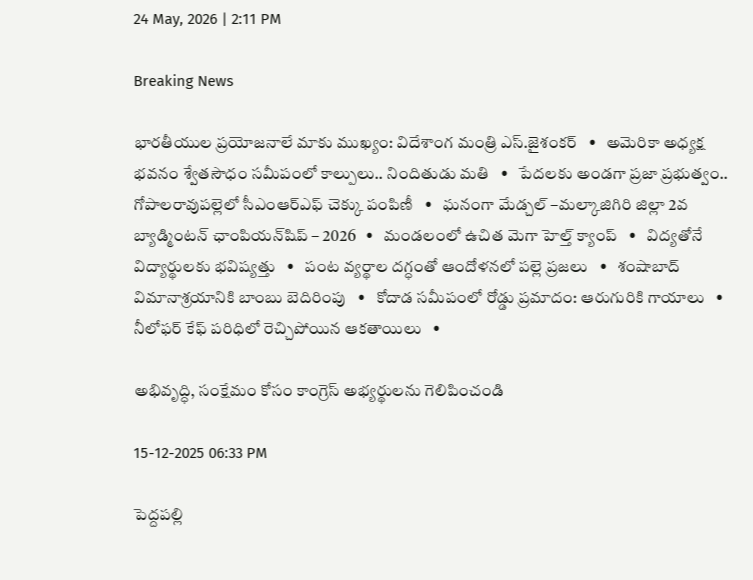24 May, 2026 | 2:11 PM

Breaking News

భారతీయుల ప్రయోజనాలే మాకు ముఖ్యం: విదేశాంగ మంత్రి ఎస్.జైశంకర్‌   •   అమెరికా అధ్యక్ష భవనం శ్వేతసౌధం సమీపంలో కాల్పులు.. నిందితుడు మతి   •   పేదలకు అండగా ప్రజా ప్రభుత్వం.. గోపాలరావుపల్లెలో సీఎంఆర్ఎఫ్ చెక్కు పంపిణీ   •   ఘనంగా మేడ్చల్ –మల్కాజిగిరి జిల్లా 2వ బ్యాడ్మింటన్ ఛాంపియన్‌షిప్ – 2026   •   మండలంలో ఉచిత మెగా హెల్త్ క్యాంప్   •   విద్యతోనే విద్యార్థులకు భవిష్యత్తు   •   పంట వ్యర్థాల దగ్ధంతో ఆందోళనలో పల్లె ప్రజలు   •   శంషాబాద్ విమానాశ్రయానికి బాంబు బెదిరింపు   •   కోదాడ సమీపంలో రోడ్డు ప్రమాదం: ఆరుగురికి గాయాలు   •   నీలోఫర్ కేఫ్ పరిధిలో రెచ్చిపోయిన ఆకతాయిలు   •

అభివృద్ధి, సంక్షేమం కోసం కాంగ్రెస్ అభ్యర్థులను గెలిపించండి

15-12-2025 06:33 PM

పెద్దపల్లి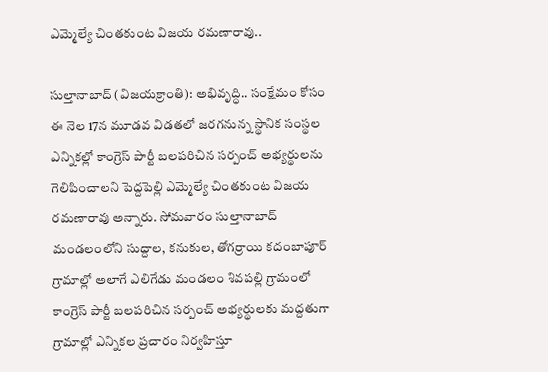ఎమ్మెల్యే చింతకుంట విజయ రమణారావు..

సుల్తానాబాద్ (విజయక్రాంతి): అభివృద్ధి.. సంక్షేమం కోసం ఈ నెల 17న మూడవ విడతలో జరగనున్న స్థానిక సంస్థల ఎన్నికల్లో కాంగ్రెస్ పార్టీ బలపరిచిన సర్పంచ్ అభ్యర్థులను గెలిపించాలని పెద్దపెల్లి ఎమ్మెల్యే చింతకుంట విజయ రమణారావు అన్నారు. సోమవారం సుల్తానాబాద్ మండలంలోని సుద్దాల, కనుకుల, తోగర్రాయి కదంబాపూర్ గ్రామాల్లో అలాగే ఎలిగేడు మండలం శివపల్లి గ్రామంలో కాంగ్రెస్ పార్టీ బలపరిచిన సర్పంచ్ అభ్యర్థులకు మద్దతుగా గ్రామాల్లో ఎన్నికల ప్రచారం నిర్వహిస్తూ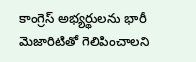కాంగ్రెస్ అభ్యర్థులను భారీ మెజారిటితో గెలిపించాలని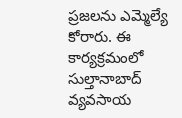ప్రజలను ఎమ్మెల్యే కోరారు. ఈ కార్యక్రమంలో సుల్తానాబాద్ వ్యవసాయ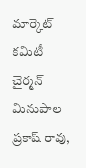మార్కెట్ కమిటీ చైర్మన్ మినుపాల ప్రకాష్ రావు,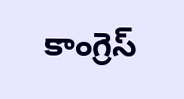కాంగ్రెస్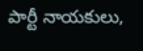పార్టీ నాయకులు,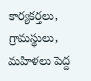కార్యకర్తలు, గ్రామస్థులు, మహిళలు పెద్ద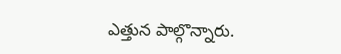ఎత్తున పాల్గొన్నారు.